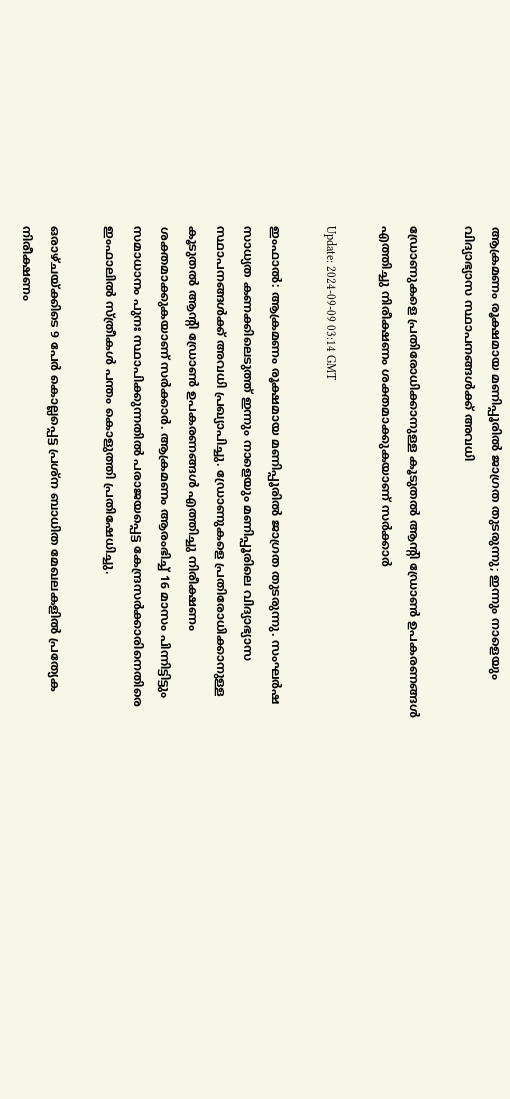ആക്രമണം രൂക്ഷമായ മണിപ്പൂരിൽ ജാഗ്രത തുടരുന്നു; ഇന്നും നാളെയും വിദ്യാഭ്യാസ സ്ഥാപനങ്ങൾക്ക് അവധി

ഡ്രോണുകളെ പ്രതിരോധിക്കാനുള്ള കൂടുതൽ ആന്‍റി ഡ്രോൺ ഉപകരണങ്ങൾ എത്തിച്ചു നിരീക്ഷണം ശക്തമാക്കുകയാണ് സർക്കാർ

Update: 2024-09-09 03:14 GMT

ഇംഫാല്‍: ആക്രമണം രൂക്ഷമായ മണിപ്പൂരിൽ ജാഗ്രത തുടരുന്നു. സംഘർഷ സാധ്യത കണക്കിലെടുത്ത് ഇന്നും നാളെയും മണിപ്പൂരിലെ വിദ്യാഭ്യാസ സ്ഥാപനങ്ങൾക്ക് അവധി പ്രഖ്യാപിച്ചു. ഡ്രോണുകളെ പ്രതിരോധിക്കാനുള്ള കൂടുതൽ ആന്‍റി ഡ്രോൺ ഉപകരണങ്ങൾ എത്തിച്ചു നിരീക്ഷണം ശക്തമാക്കുകയാണ് സർക്കാർ. ആക്രമണം ആരംഭിച്ച് 16 മാസം പിന്നിട്ടിട്ടും സമാധാനം പുനഃ സ്ഥാപിക്കുന്നതിൽ പരാജയപ്പെട്ട കേന്ദ്രസർക്കാരിനെതിരെ ഇംഫാലിൽ സ്ത്രീകൾ പന്തം കൊളുത്തി പ്രതിഷേധിച്ചു.

ഒരാഴ്ചയ്ക്കിടെ 9 പേർ കൊല്ലപ്പെട്ട പ്രശ്ന ബാധിത മേഖലകളിൽ പ്രത്യേക നിരീക്ഷണം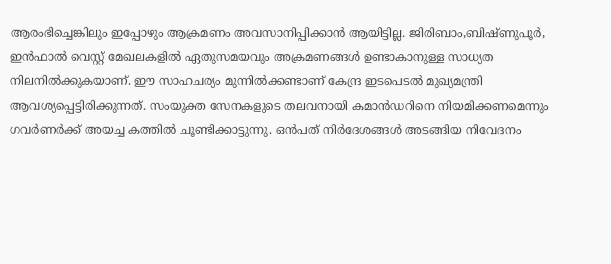ആരംഭിച്ചെങ്കിലും ഇപ്പോഴും ആക്രമണം അവസാനിപ്പിക്കാൻ ആയിട്ടില്ല. ജിരിബാം,ബിഷ്ണുപൂർ, ഇൻഫാൽ വെസ്റ്റ് മേഖലകളിൽ ഏതുസമയവും അക്രമണങ്ങൾ ഉണ്ടാകാനുള്ള സാധ്യത നിലനിൽക്കുകയാണ്. ഈ സാഹചര്യം മുന്നിൽക്കണ്ടാണ് കേന്ദ്ര ഇടപെടൽ മുഖ്യമന്ത്രി ആവശ്യപ്പെട്ടിരിക്കുന്നത്. സംയുക്ത സേനകളുടെ തലവനായി കമാൻഡറിനെ നിയമിക്കണമെന്നും ഗവർണർക്ക് അയച്ച കത്തിൽ ചൂണ്ടിക്കാട്ടുന്നു. ഒൻപത് നിർദേശങ്ങൾ അടങ്ങിയ നിവേദനം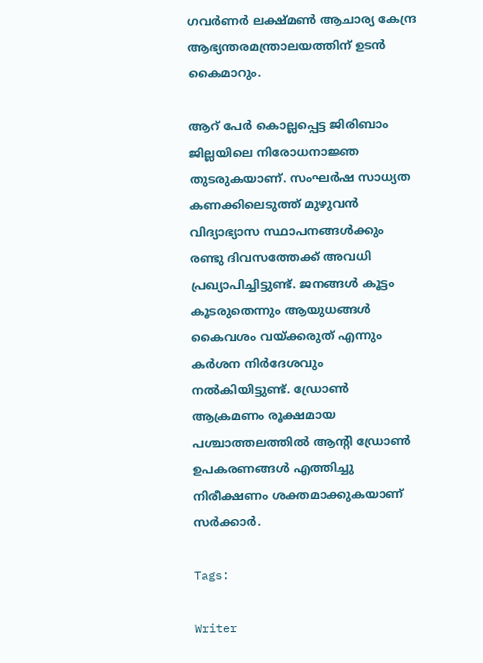ഗവർണർ ലക്ഷ്മൺ ആചാര്യ കേന്ദ്ര ആഭ്യന്തരമന്ത്രാലയത്തിന് ഉടൻ കൈമാറും.

ആറ് പേർ കൊല്ലപ്പെട്ട ജിരിബാം ജില്ലയിലെ നിരോധനാജ്ഞ തുടരുകയാണ്. സംഘർഷ സാധ്യത കണക്കിലെടുത്ത് മുഴുവൻ വിദ്യാഭ്യാസ സ്ഥാപനങ്ങൾക്കും രണ്ടു ദിവസത്തേക്ക് അവധി പ്രഖ്യാപിച്ചിട്ടുണ്ട്. ജനങ്ങൾ കൂട്ടം കൂടരുതെന്നും ആയുധങ്ങൾ കൈവശം വയ്ക്കരുത് എന്നും കർശന നിർദേശവും നൽകിയിട്ടുണ്ട്. ഡ്രോൺ ആക്രമണം രൂക്ഷമായ പശ്ചാത്തലത്തിൽ ആന്‍റി ഡ്രോൺ ഉപകരണങ്ങൾ എത്തിച്ചു നിരീക്ഷണം ശക്തമാക്കുകയാണ് സർക്കാർ.

Tags:

Writer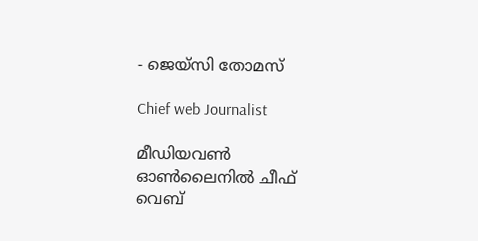- ജെയ്സി തോമസ്

Chief web Journalist

മീഡിയവൺ ഓൺലൈനിൽ ചീഫ് വെബ്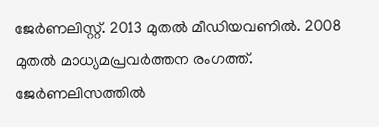ജേർണലിസ്റ്റ്. 2013 മുതൽ മീഡിയവണിൽ. 2008 മുതൽ മാധ്യമപ്രവർത്തന രംഗത്ത്. ജേർണലിസത്തിൽ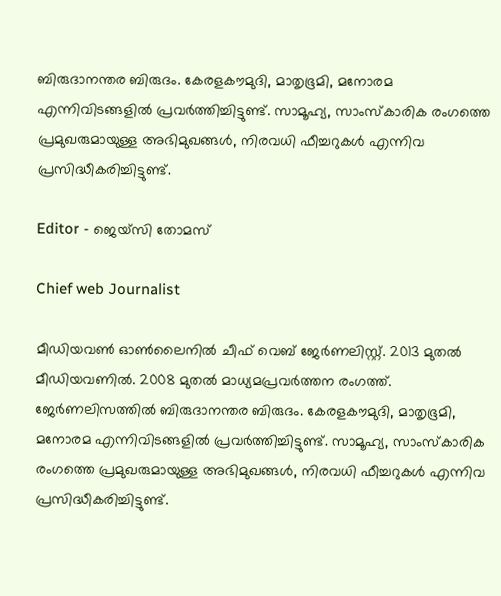ബിരുദാനന്തര ബിരുദം. കേരളകൗമുദി, മാതൃഭൂമി, മനോരമ എന്നിവിടങ്ങളിൽ പ്രവർത്തിച്ചിട്ടുണ്ട്. സാമൂഹ്യ, സാംസ്‌കാരിക രംഗത്തെ പ്രമുഖരുമായുള്ള അഭിമുഖങ്ങൾ, നിരവധി ഫീച്ചറുകൾ എന്നിവ പ്രസിദ്ധീകരിച്ചിട്ടുണ്ട്.

Editor - ജെയ്സി തോമസ്

Chief web Journalist

മീഡിയവൺ ഓൺലൈനിൽ ചീഫ് വെബ് ജേർണലിസ്റ്റ്. 2013 മുതൽ മീഡിയവണിൽ. 2008 മുതൽ മാധ്യമപ്രവർത്തന രംഗത്ത്. ജേർണലിസത്തിൽ ബിരുദാനന്തര ബിരുദം. കേരളകൗമുദി, മാതൃഭൂമി, മനോരമ എന്നിവിടങ്ങളിൽ പ്രവർത്തിച്ചിട്ടുണ്ട്. സാമൂഹ്യ, സാംസ്‌കാരിക രംഗത്തെ പ്രമുഖരുമായുള്ള അഭിമുഖങ്ങൾ, നിരവധി ഫീച്ചറുകൾ എന്നിവ പ്രസിദ്ധീകരിച്ചിട്ടുണ്ട്.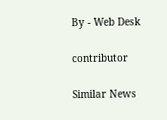By - Web Desk

contributor

Similar News